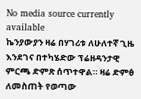No media source currently available
ኬንያውያን ዛሬ በሃገሪቱ ለሁለተኛ ጊዜ እንደገና በተካሄድው ፕሬዘዳንታዊ ምርጫ ድምጽ ሰጥተዋል። ዛሬ ድምፅ ለመስጠት የወጣው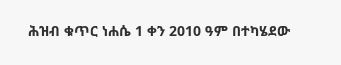ሕዝብ ቁጥር ነሐሴ 1 ቀን 2010 ዓም በተካሄደው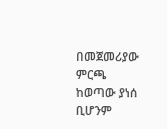በመጀመሪያው ምርጫ ከወጣው ያነሰ ቢሆንም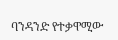ባንዳንድ የተቃዋሚው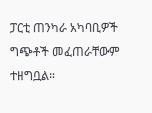ፓርቲ ጠንካራ አካባቢዎች ግጭቶች መፈጠራቸውም ተዘግቧል።